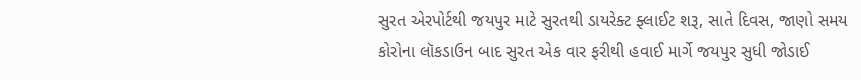સુરત એરપોર્ટથી જયપુર માટે સુરતથી ડાયરેક્ટ ફ્લાઈટ શરૂ, સાતે દિવસ, જાણો સમય
કોરોના લૉકડાઉન બાદ સુરત એક વાર ફરીથી હવાઈ માર્ગે જયપુર સુધી જોડાઈ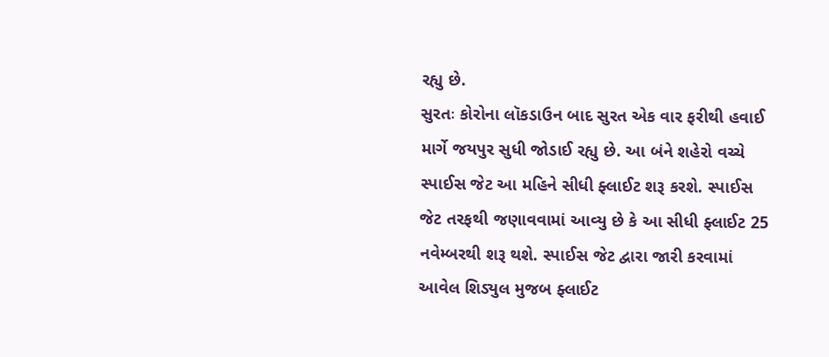રહ્યુ છે.
સુરતઃ કોરોના લૉકડાઉન બાદ સુરત એક વાર ફરીથી હવાઈ માર્ગે જયપુર સુધી જોડાઈ રહ્યુ છે. આ બંને શહેરો વચ્ચે સ્પાઈસ જેટ આ મહિને સીધી ફ્લાઈટ શરૂ કરશે. સ્પાઈસ જેટ તરફથી જણાવવામાં આવ્યુ છે કે આ સીધી ફ્લાઈટ 25 નવેમ્બરથી શરૂ થશે. સ્પાઈસ જેટ દ્વારા જારી કરવામાં આવેલ શિડ્યુલ મુજબ ફ્લાઈટ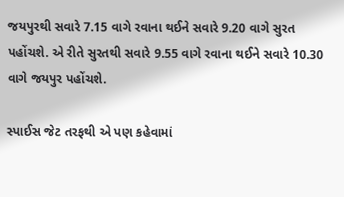જયપુરથી સવારે 7.15 વાગે રવાના થઈને સવારે 9.20 વાગે સુરત પહોંચશે. એ રીતે સુરતથી સવારે 9.55 વાગે રવાના થઈને સવારે 10.30 વાગે જયપુર પહોંચશે.

સ્પાઈસ જેટ તરફથી એ પણ કહેવામાં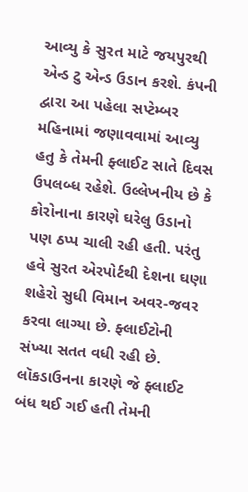આવ્યુ કે સુરત માટે જયપુરથી એન્ડ ટુ એન્ડ ઉડાન કરશે. કંપની દ્વારા આ પહેલા સપ્ટેમ્બર મહિનામાં જણાવવામાં આવ્યુ હતુ કે તેમની ફ્લાઈટ સાતે દિવસ ઉપલબ્ધ રહેશે. ઉલ્લેખનીય છે કે કોરોનાના કારણે ઘરેલુ ઉડાનો પણ ઠપ્પ ચાલી રહી હતી. પરંતુ હવે સુરત એરપોર્ટથી દેશના ઘણા શહેરો સુધી વિમાન અવર-જવર કરવા લાગ્યા છે. ફ્લાઈટોની સંખ્યા સતત વધી રહી છે.
લૉકડાઉનના કારણે જે ફ્લાઈટ બંધ થઈ ગઈ હતી તેમની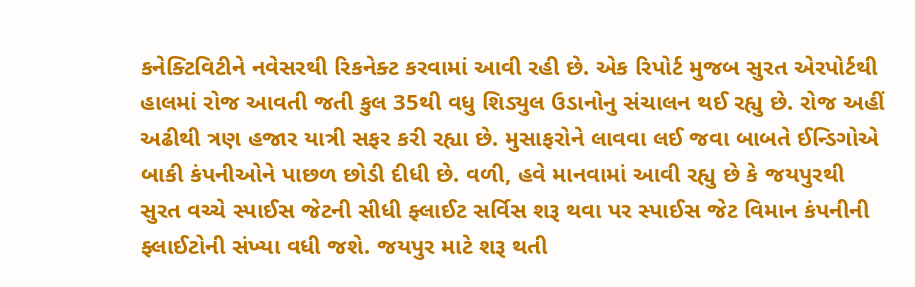કનેક્ટિવિટીને નવેસરથી રિકનેક્ટ કરવામાં આવી રહી છે. એક રિપોર્ટ મુજબ સુરત એરપોર્ટથી હાલમાં રોજ આવતી જતી કુલ 35થી વધુ શિડ્યુલ ઉડાનોનુ સંચાલન થઈ રહ્યુ છે. રોજ અહીં અઢીથી ત્રણ હજાર યાત્રી સફર કરી રહ્યા છે. મુસાફરોને લાવવા લઈ જવા બાબતે ઈન્ડિગોએ બાકી કંપનીઓને પાછળ છોડી દીધી છે. વળી, હવે માનવામાં આવી રહ્યુ છે કે જયપુરથી સુરત વચ્ચે સ્પાઈસ જેટની સીધી ફ્લાઈટ સર્વિસ શરૂ થવા પર સ્પાઈસ જેટ વિમાન કંપનીની ફ્લાઈટોની સંખ્યા વધી જશે. જયપુર માટે શરૂ થતી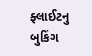ફ્લાઈટનુ બુકિંગ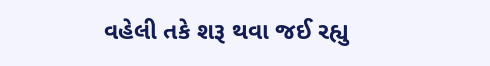વહેલી તકે શરૂ થવા જઈ રહ્યુ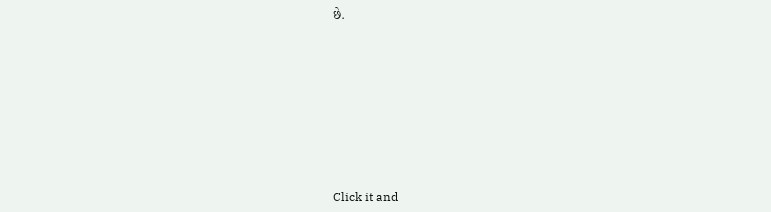છે.












Click it and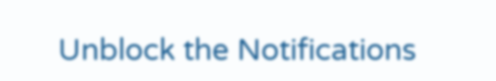Unblock the Notifications